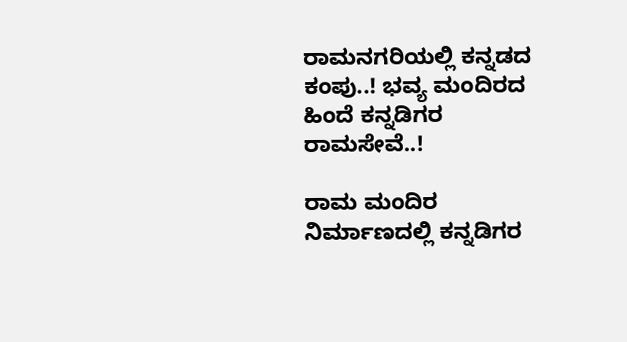ರಾಮನಗರಿಯಲ್ಲಿ ಕನ್ನಡದ ಕಂಪು..! ಭವ್ಯ ಮಂದಿರದ ಹಿಂದೆ ಕನ್ನಡಿಗರ ರಾಮಸೇವೆ..!

ರಾಮ ಮಂದಿರ ನಿರ್ಮಾಣದಲ್ಲಿ ಕನ್ನಡಿಗರ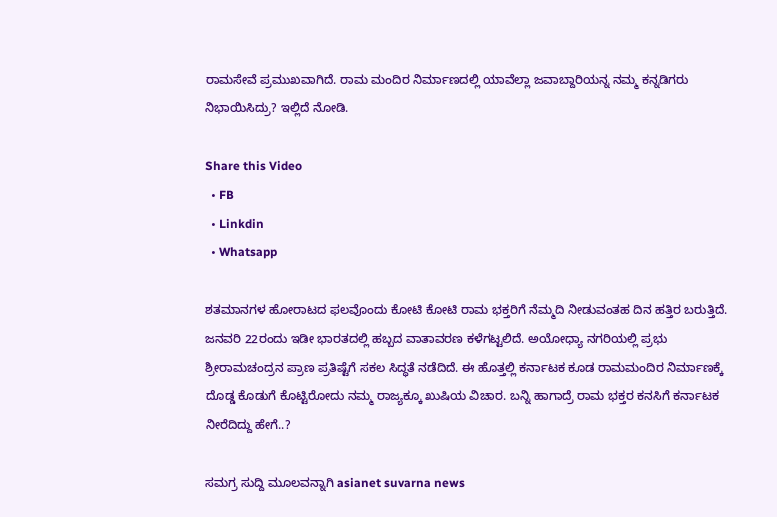ರಾಮಸೇವೆ ಪ್ರಮುಖವಾಗಿದೆ. ರಾಮ ಮಂದಿರ ನಿರ್ಮಾಣದಲ್ಲಿ ಯಾವೆಲ್ಲಾ ಜವಾಬ್ದಾರಿಯನ್ನ ನಮ್ಮ ಕನ್ನಡಿಗರು ನಿಭಾಯಿಸಿದ್ರು? ಇಲ್ಲಿದೆ ನೋಡಿ.

Share this Video
  • FB
  • Linkdin
  • Whatsapp

ಶತಮಾನಗಳ ಹೋರಾಟದ ಫಲವೊಂದು ಕೋಟಿ ಕೋಟಿ ರಾಮ ಭಕ್ತರಿಗೆ ನೆಮ್ಮದಿ ನೀಡುವಂತಹ ದಿನ ಹತ್ತಿರ ಬರುತ್ತಿದೆ. ಜನವರಿ 22ರಂದು ಇಡೀ ಭಾರತದಲ್ಲಿ ಹಬ್ಬದ ವಾತಾವರಣ ಕಳೆಗಟ್ಟಲಿದೆ. ಅಯೋಧ್ಯಾ ನಗರಿಯಲ್ಲಿ ಪ್ರಭು ಶ್ರೀರಾಮಚಂದ್ರನ ಪ್ರಾಣ ಪ್ರತಿಷ್ಟೆಗೆ ಸಕಲ ಸಿದ್ಧತೆ ನಡೆದಿದೆ. ಈ ಹೊತ್ತಲ್ಲಿ ಕರ್ನಾಟಕ ಕೂಡ ರಾಮಮಂದಿರ ನಿರ್ಮಾಣಕ್ಕೆ ದೊಡ್ಡ ಕೊಡುಗೆ ಕೊಟ್ಟಿರೋದು ನಮ್ಮ ರಾಜ್ಯಕ್ಕೂ ಖುಷಿಯ ವಿಚಾರ. ಬನ್ನಿ ಹಾಗಾದ್ರೆ ರಾಮ ಭಕ್ತರ ಕನಸಿಗೆ ಕರ್ನಾಟಕ ನೀರೆದಿದ್ದು ಹೇಗೆ..?

ಸಮಗ್ರ ಸುದ್ದಿ ಮೂಲವನ್ನಾಗಿ asianet suvarna news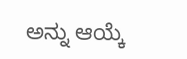ಅನ್ನು ಆಯ್ಕೆ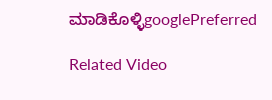ಮಾಡಿಕೊಳ್ಳಿgooglePreferred

Related Video